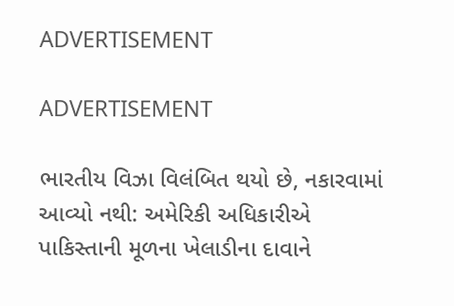ADVERTISEMENT

ADVERTISEMENT

ભારતીય વિઝા વિલંબિત થયો છે, નકારવામાં આવ્યો નથી: અમેરિકી અધિકારીએ પાકિસ્તાની મૂળના ખેલાડીના દાવાને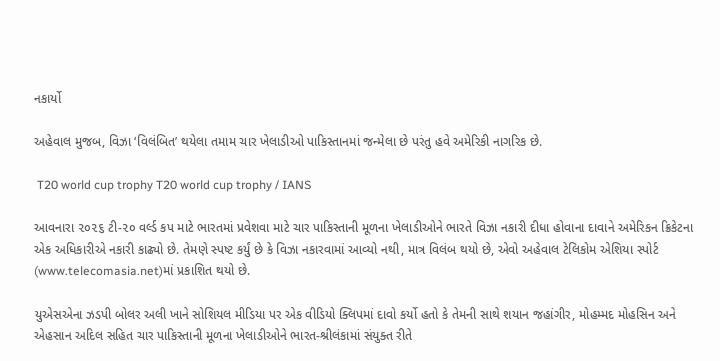નકાર્યો

અહેવાલ મુજબ, વિઝા ‘વિલંબિત’ થયેલા તમામ ચાર ખેલાડીઓ પાકિસ્તાનમાં જન્મેલા છે પરંતુ હવે અમેરિકી નાગરિક છે.

 T20 world cup trophy T20 world cup trophy / IANS

આવનારા ૨૦૨૬ ટી-૨૦ વર્લ્ડ કપ માટે ભારતમાં પ્રવેશવા માટે ચાર પાકિસ્તાની મૂળના ખેલાડીઓને ભારતે વિઝા નકારી દીધા હોવાના દાવાને અમેરિકન ક્રિકેટના એક અધિકારીએ નકારી કાઢ્યો છે. તેમણે સ્પષ્ટ કર્યું છે કે વિઝા નકારવામાં આવ્યો નથી, માત્ર વિલંબ થયો છે, એવો અહેવાલ ટેલિકોમ એશિયા સ્પોર્ટ (www.telecomasia.net)માં પ્રકાશિત થયો છે.

યુએસએના ઝડપી બોલર અલી ખાને સોશિયલ મીડિયા પર એક વીડિયો ક્લિપમાં દાવો કર્યો હતો કે તેમની સાથે શયાન જહાંગીર, મોહમ્મદ મોહસિન અને એહસાન અદિલ સહિત ચાર પાકિસ્તાની મૂળના ખેલાડીઓને ભારત-શ્રીલંકામાં સંયુક્ત રીતે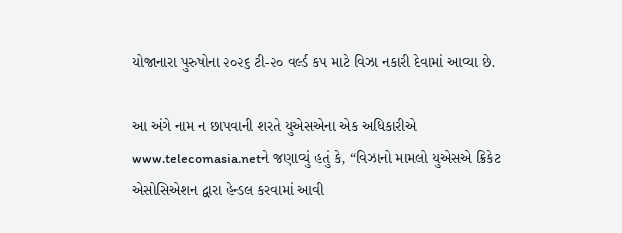યોજાનારા પુરુષોના ૨૦૨૬ ટી-૨૦ વર્લ્ડ કપ માટે વિઝા નકારી દેવામાં આવ્યા છે.

આ અંગે નામ ન છાપવાની શરતે યુએસએના એક અધિકારીએ www.telecomasia.netને જણાવ્યું હતું કે, “વિઝાનો મામલો યુએસએ ક્રિકેટ એસોસિએશન દ્વારા હેન્ડલ કરવામાં આવી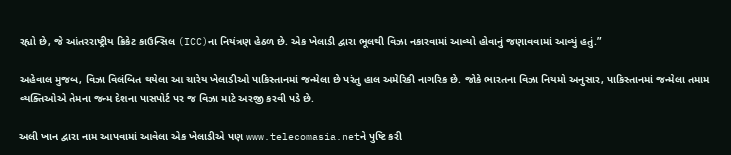રહ્યો છે, જે આંતરરાષ્ટ્રીય ક્રિકેટ કાઉન્સિલ (ICC)ના નિયંત્રણ હેઠળ છે. એક ખેલાડી દ્વારા ભૂલથી વિઝા નકારવામાં આવ્યો હોવાનું જણાવવામાં આવ્યું હતું.”

અહેવાલ મુજબ, વિઝા વિલંબિત થયેલા આ ચારેય ખેલાડીઓ પાકિસ્તાનમાં જન્મેલા છે પરંતુ હાલ અમેરિકી નાગરિક છે. જોકે ભારતના વિઝા નિયમો અનુસાર, પાકિસ્તાનમાં જન્મેલા તમામ વ્યક્તિઓએ તેમના જન્મ દેશના પાસપોર્ટ પર જ વિઝા માટે અરજી કરવી પડે છે.

અલી ખાન દ્વારા નામ આપવામાં આવેલા એક ખેલાડીએ પણ www.telecomasia.netને પુષ્ટિ કરી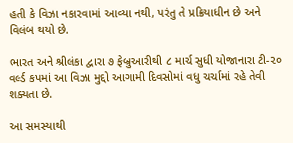હતી કે વિઝા નકારવામાં આવ્યા નથી, પરંતુ તે પ્રક્રિયાધીન છે અને વિલંબ થયો છે.

ભારત અને શ્રીલંકા દ્વારા ૭ ફેબ્રુઆરીથી ૮ માર્ચ સુધી યોજાનારા ટી-૨૦ વર્લ્ડ કપમાં આ વિઝા મુદ્દો આગામી દિવસોમાં વધુ ચર્ચામાં રહે તેવી શક્યતા છે.

આ સમસ્યાથી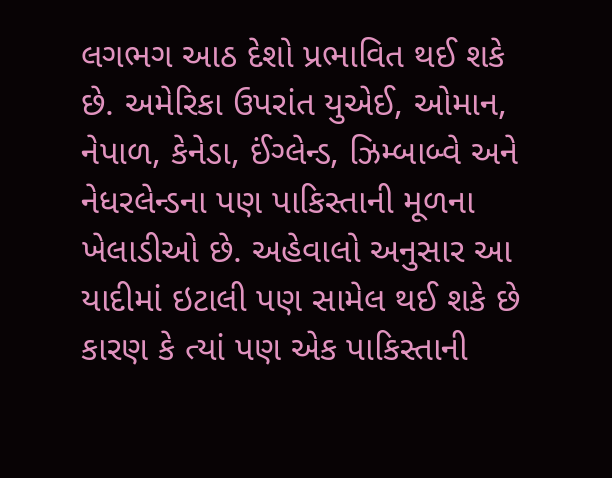લગભગ આઠ દેશો પ્રભાવિત થઈ શકે છે. અમેરિકા ઉપરાંત યુએઈ, ઓમાન, નેપાળ, કેનેડા, ઈંગ્લેન્ડ, ઝિમ્બાબ્વે અને નેધરલેન્ડના પણ પાકિસ્તાની મૂળના ખેલાડીઓ છે. અહેવાલો અનુસાર આ યાદીમાં ઇટાલી પણ સામેલ થઈ શકે છે કારણ કે ત્યાં પણ એક પાકિસ્તાની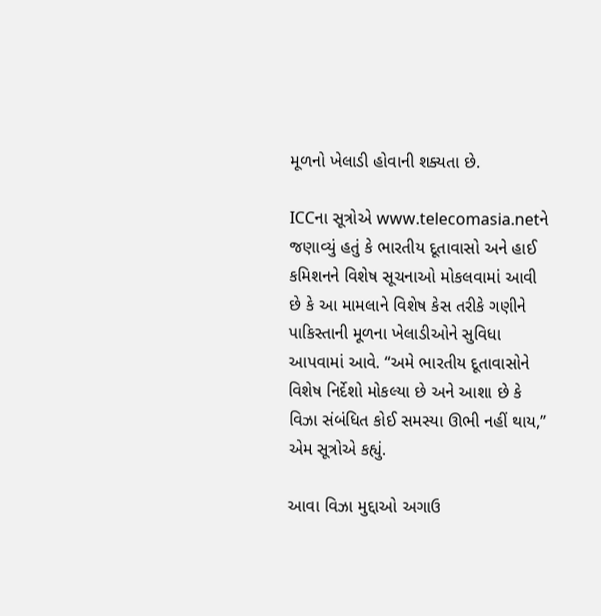મૂળનો ખેલાડી હોવાની શક્યતા છે.

ICCના સૂત્રોએ www.telecomasia.netને જણાવ્યું હતું કે ભારતીય દૂતાવાસો અને હાઈ કમિશનને વિશેષ સૂચનાઓ મોકલવામાં આવી છે કે આ મામલાને વિશેષ કેસ તરીકે ગણીને પાકિસ્તાની મૂળના ખેલાડીઓને સુવિધા આપવામાં આવે. “અમે ભારતીય દૂતાવાસોને વિશેષ નિર્દેશો મોકલ્યા છે અને આશા છે કે વિઝા સંબંધિત કોઈ સમસ્યા ઊભી નહીં થાય,” એમ સૂત્રોએ કહ્યું.

આવા વિઝા મુદ્દાઓ અગાઉ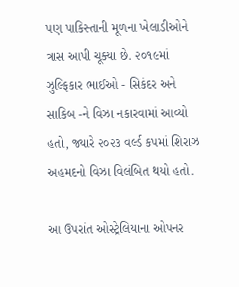પણ પાકિસ્તાની મૂળના ખેલાડીઓને ત્રાસ આપી ચૂક્યા છે. ૨૦૧૯માં ઝુલ્ફિકાર ભાઈઓ - સિકંદર અને સાકિબ -ને વિઝા નકારવામાં આવ્યો હતો, જ્યારે ૨૦૨૩ વર્લ્ડ કપમાં શિરાઝ અહમદનો વિઝા વિલંબિત થયો હતો.

આ ઉપરાંત ઓસ્ટ્રેલિયાના ઓપનર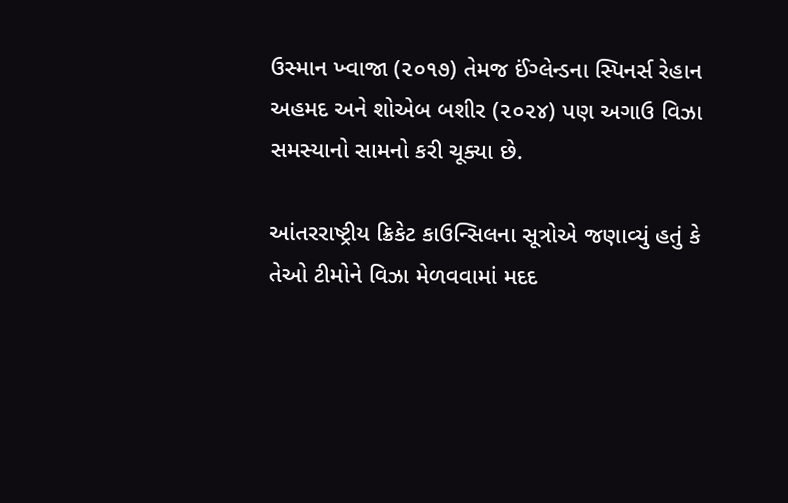ઉસ્માન ખ્વાજા (૨૦૧૭) તેમજ ઈંગ્લેન્ડના સ્પિનર્સ રેહાન અહમદ અને શોએબ બશીર (૨૦૨૪) પણ અગાઉ વિઝા સમસ્યાનો સામનો કરી ચૂક્યા છે.

આંતરરાષ્ટ્રીય ક્રિકેટ કાઉન્સિલના સૂત્રોએ જણાવ્યું હતું કે તેઓ ટીમોને વિઝા મેળવવામાં મદદ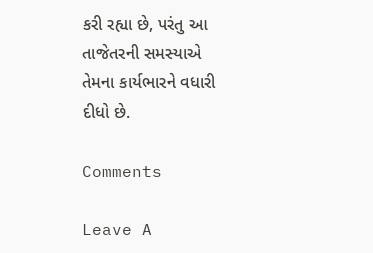કરી રહ્યા છે, પરંતુ આ તાજેતરની સમસ્યાએ તેમના કાર્યભારને વધારી દીધો છે.

Comments

Leave A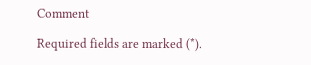Comment

Required fields are marked (*).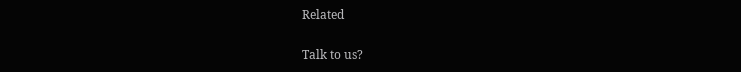Related

Talk to us?